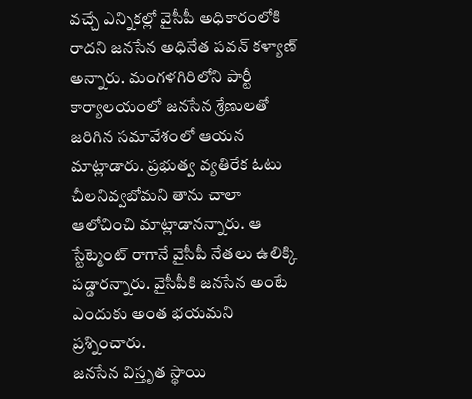వచ్చే ఎన్నికల్లో వైసీపీ అధికారంలోకి రాదని జనసేన అధినేత పవన్ కళ్యాణ్ అన్నారు. మంగళగిరిలోని పార్టీ కార్యాలయంలో జనసేన శ్రేణులతో జరిగిన సమావేశంలో ఆయన మాట్లాడారు. ప్రభుత్వ వ్యతిరేక ఓటు చీలనివ్వబోమని తాను చాలా ఆలోచించి మాట్లాడానన్నారు. ఆ స్టేట్మెంట్ రాగానే వైసీపీ నేతలు ఉలిక్కి పడ్డారన్నారు. వైసీపీకి జనసేన అంటే ఎందుకు అంత భయమని ప్రశ్నించారు.
జనసేన విస్తృత స్థాయి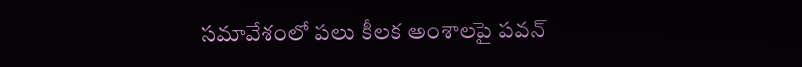సమావేశంలో పలు కీలక అంశాలపై పవన్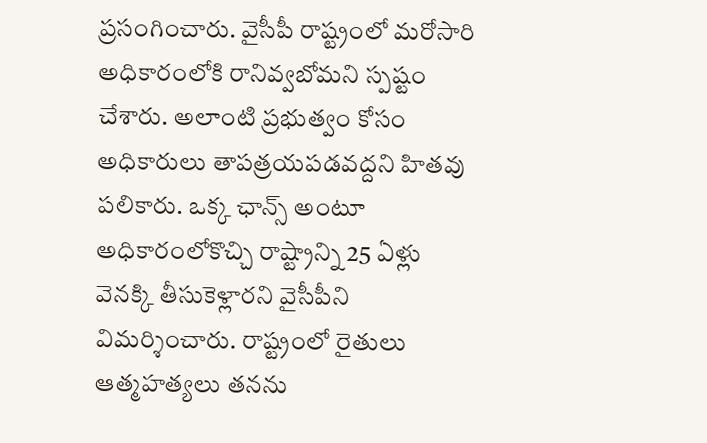ప్రసంగించారు. వైసీపీ రాష్ట్రంలో మరోసారి అధికారంలోకి రానివ్వబోమని స్పష్టం చేశారు. అలాంటి ప్రభుత్వం కోసం అధికారులు తాపత్రయపడవద్దని హితవు పలికారు. ఒక్క ఛాన్స్ అంటూ అధికారంలోకొచ్చి రాష్ట్రాన్ని 25 ఏళ్లు వెనక్కి తీసుకెళ్లారని వైసీపీని విమర్శించారు. రాష్ట్రంలో రైతులు ఆత్మహత్యలు తనను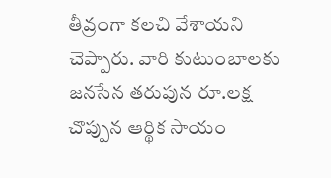తీవ్రంగా కలచి వేశాయని చెప్పారు. వారి కుటుంబాలకు జనసేన తరుపున రూ.లక్ష చొప్పున ఆర్థిక సాయం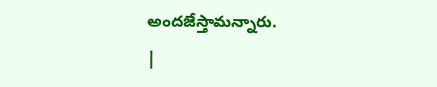అందజేస్తామన్నారు.
|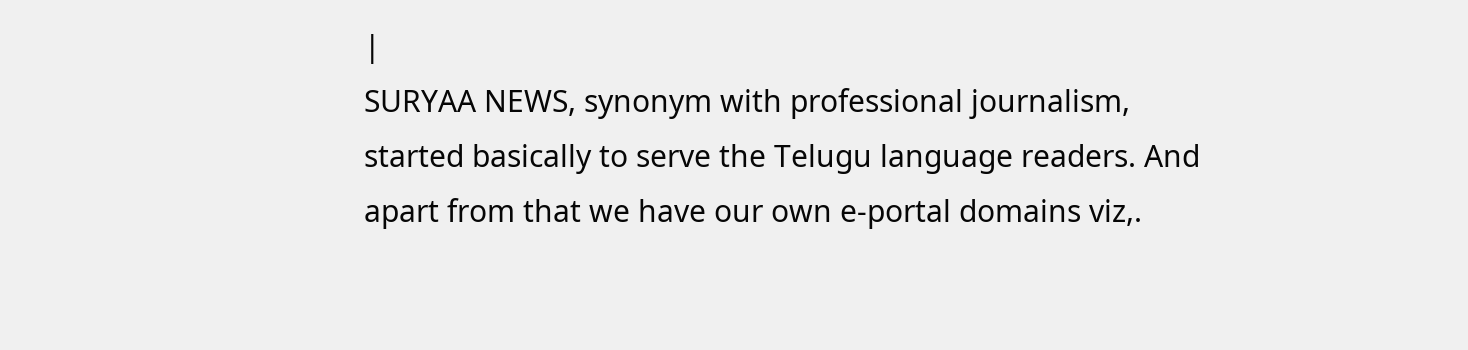|
SURYAA NEWS, synonym with professional journalism, started basically to serve the Telugu language readers. And apart from that we have our own e-portal domains viz,.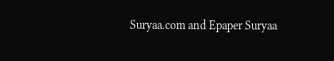Suryaa.com and Epaper Suryaa